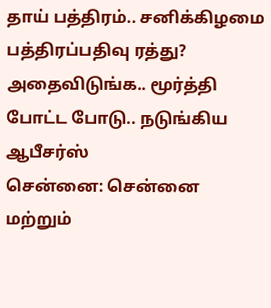தாய் பத்திரம்.. சனிக்கிழமை பத்திரப்பதிவு ரத்து? அதைவிடுங்க.. மூர்த்தி போட்ட போடு.. நடுங்கிய ஆபீசர்ஸ்
சென்னை: சென்னை மற்றும்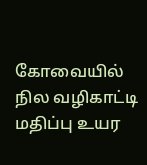கோவையில் நில வழிகாட்டி மதிப்பு உயர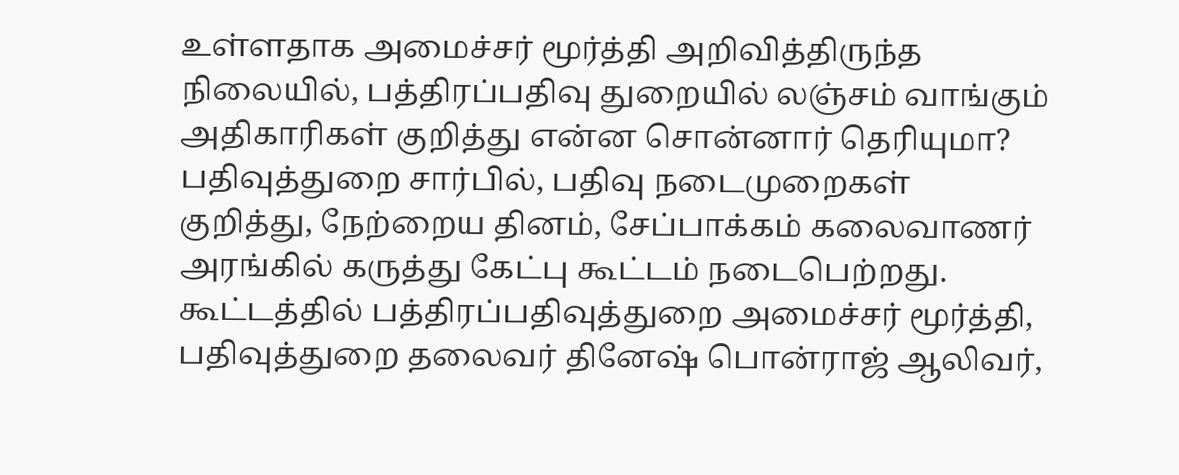உள்ளதாக அமைச்சர் மூர்த்தி அறிவித்திருந்த நிலையில், பத்திரப்பதிவு துறையில் லஞ்சம் வாங்கும் அதிகாரிகள் குறித்து என்ன சொன்னார் தெரியுமா?
பதிவுத்துறை சார்பில், பதிவு நடைமுறைகள் குறித்து, நேற்றைய தினம், சேப்பாக்கம் கலைவாணர் அரங்கில் கருத்து கேட்பு கூட்டம் நடைபெற்றது. கூட்டத்தில் பத்திரப்பதிவுத்துறை அமைச்சர் மூர்த்தி, பதிவுத்துறை தலைவர் தினேஷ் பொன்ராஜ் ஆலிவர்,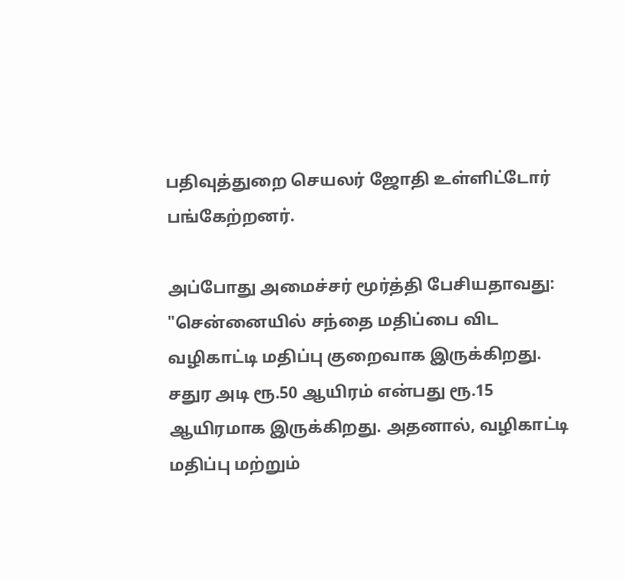பதிவுத்துறை செயலர் ஜோதி உள்ளிட்டோர் பங்கேற்றனர்.

அப்போது அமைச்சர் மூர்த்தி பேசியதாவது: "சென்னையில் சந்தை மதிப்பை விட வழிகாட்டி மதிப்பு குறைவாக இருக்கிறது. சதுர அடி ரூ.50 ஆயிரம் என்பது ரூ.15 ஆயிரமாக இருக்கிறது. அதனால், வழிகாட்டி மதிப்பு மற்றும்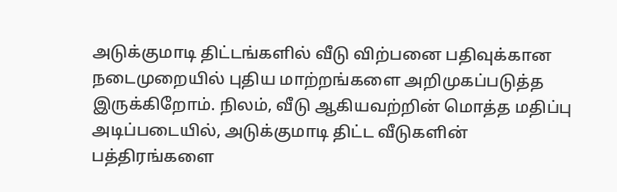அடுக்குமாடி திட்டங்களில் வீடு விற்பனை பதிவுக்கான நடைமுறையில் புதிய மாற்றங்களை அறிமுகப்படுத்த இருக்கிறோம். நிலம், வீடு ஆகியவற்றின் மொத்த மதிப்பு அடிப்படையில், அடுக்குமாடி திட்ட வீடுகளின் பத்திரங்களை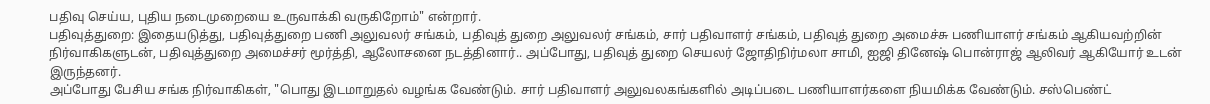பதிவு செய்ய, புதிய நடைமுறையை உருவாக்கி வருகிறோம்" என்றார்.
பதிவுத்துறை: இதையடுத்து, பதிவுத்துறை பணி அலுவலர் சங்கம், பதிவுத் துறை அலுவலர் சங்கம், சார் பதிவாளர் சங்கம், பதிவுத் துறை அமைச்சு பணியாளர் சங்கம் ஆகியவற்றின் நிர்வாகிகளுடன், பதிவுத்துறை அமைச்சர் மூர்த்தி, ஆலோசனை நடத்தினார்.. அப்போது, பதிவுத் துறை செயலர் ஜோதிநிர்மலா சாமி, ஐஜி தினேஷ் பொன்ராஜ் ஆலிவர் ஆகியோர் உடன் இருந்தனர்.
அப்போது பேசிய சங்க நிர்வாகிகள், "பொது இடமாறுதல் வழங்க வேண்டும். சார் பதிவாளர் அலுவலகங்களில் அடிப்படை பணியாளர்களை நியமிக்க வேண்டும். சஸ்பெண்ட்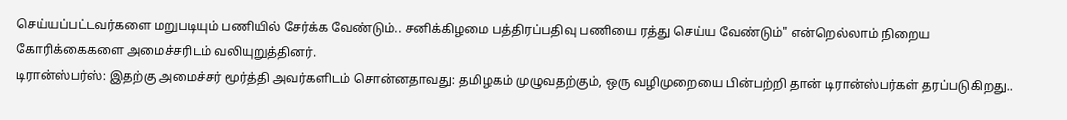செய்யப்பட்டவர்களை மறுபடியும் பணியில் சேர்க்க வேண்டும்.. சனிக்கிழமை பத்திரப்பதிவு பணியை ரத்து செய்ய வேண்டும்" என்றெல்லாம் நிறைய கோரிக்கைகளை அமைச்சரிடம் வலியுறுத்தினர்.
டிரான்ஸ்பர்ஸ்: இதற்கு அமைச்சர் மூர்த்தி அவர்களிடம் சொன்னதாவது: தமிழகம் முழுவதற்கும், ஒரு வழிமுறையை பின்பற்றி தான் டிரான்ஸ்பர்கள் தரப்படுகிறது..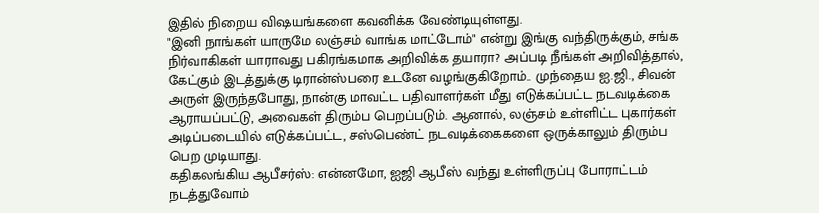இதில் நிறைய விஷயங்களை கவனிக்க வேண்டியுள்ளது.
"இனி நாங்கள் யாருமே லஞ்சம் வாங்க மாட்டோம்" என்று இங்கு வந்திருக்கும், சங்க நிர்வாகிகள் யாராவது பகிரங்கமாக அறிவிக்க தயாரா? அப்படி நீங்கள் அறிவித்தால், கேட்கும் இடத்துக்கு டிரான்ஸ்பரை உடனே வழங்குகிறோம்.. முந்தைய ஐ.ஜி., சிவன் அருள் இருந்தபோது, நான்கு மாவட்ட பதிவாளர்கள் மீது எடுக்கப்பட்ட நடவடிக்கை ஆராயப்பட்டு, அவைகள் திரும்ப பெறப்படும். ஆனால், லஞ்சம் உள்ளிட்ட புகார்கள் அடிப்படையில் எடுக்கப்பட்ட, சஸ்பெண்ட் நடவடிக்கைகளை ஒருக்காலும் திரும்ப பெற முடியாது.
கதிகலங்கிய ஆபீசர்ஸ்: என்னமோ, ஐஜி ஆபீஸ் வந்து உள்ளிருப்பு போராட்டம் நடத்துவோம்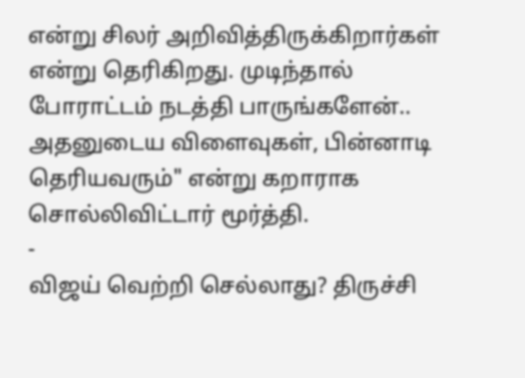என்று சிலர் அறிவித்திருக்கிறார்கள் என்று தெரிகிறது. முடிந்தால் போராட்டம் நடத்தி பாருங்களேன்.. அதனுடைய விளைவுகள், பின்னாடி தெரியவரும்" என்று கறாராக சொல்லிவிட்டார் மூர்த்தி.
-
விஜய் வெற்றி செல்லாது? திருச்சி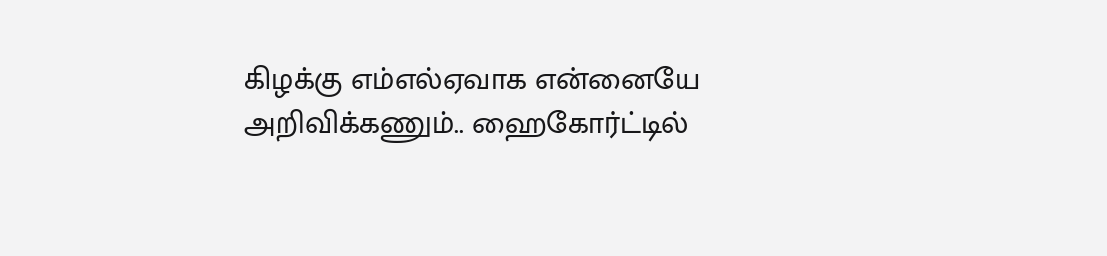கிழக்கு எம்எல்ஏவாக என்னையே அறிவிக்கணும்.. ஹைகோர்ட்டில்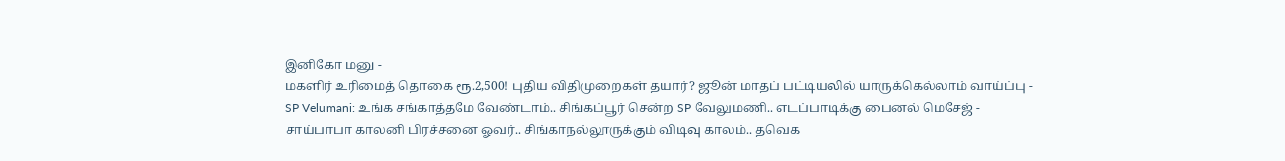இனிகோ மனு -
மகளிர் உரிமைத் தொகை ரூ.2,500! புதிய விதிமுறைகள் தயார்? ஜூன் மாதப் பட்டியலில் யாருக்கெல்லாம் வாய்ப்பு -
SP Velumani: உங்க சங்காத்தமே வேண்டாம்.. சிங்கப்பூர் சென்ற SP வேலுமணி.. எடப்பாடிக்கு பைனல் மெசேஜ் -
சாய்பாபா காலனி பிரச்சனை ஓவர்.. சிங்காநல்லூருக்கும் விடிவு காலம்.. தவெக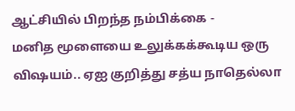ஆட்சியில் பிறந்த நம்பிக்கை -
மனித மூளையை உலுக்கக்கூடிய ஒரு விஷயம்.. ஏஐ குறித்து சத்ய நாதெல்லா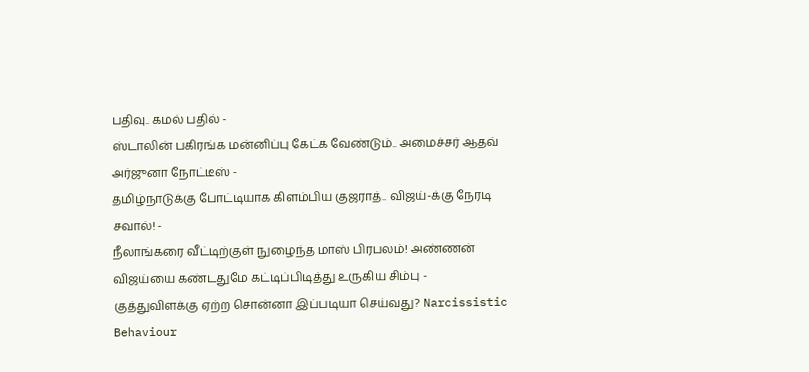பதிவு.. கமல் பதில் -
ஸ்டாலின் பகிரங்க மன்னிப்பு கேட்க வேண்டும்.. அமைச்சர் ஆதவ் அர்ஜுனா நோட்டீஸ் -
தமிழ்நாடுக்கு போட்டியாக கிளம்பிய குஜராத்.. விஜய்-க்கு நேரடி சவால்! -
நீலாங்கரை வீட்டிற்குள் நுழைந்த மாஸ் பிரபலம்! அண்ணன் விஜய்யை கண்டதுமே கட்டிப்பிடித்து உருகிய சிம்பு -
குத்துவிளக்கு ஏற்ற சொன்னா இப்படியா செய்வது? Narcissistic Behaviour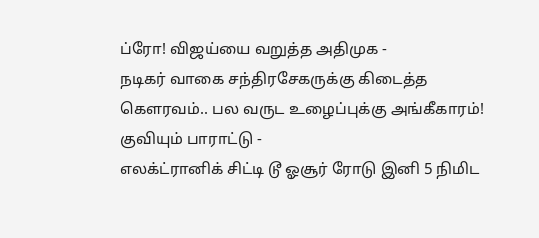ப்ரோ! விஜய்யை வறுத்த அதிமுக -
நடிகர் வாகை சந்திரசேகருக்கு கிடைத்த கௌரவம்.. பல வருட உழைப்புக்கு அங்கீகாரம்! குவியும் பாராட்டு -
எலக்ட்ரானிக் சிட்டி டூ ஓசூர் ரோடு இனி 5 நிமிட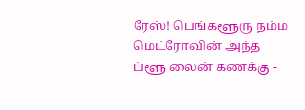ரேஸ்! பெங்களூரு நம்ம மெட்ரோவின் அந்த ப்ளூ லைன் கணக்கு -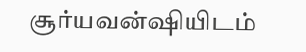சூர்யவன்ஷியிடம்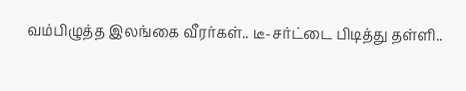வம்பிழுத்த இலங்கை வீரர்கள்.. டீ-சர்ட்டை பிடித்து தள்ளி..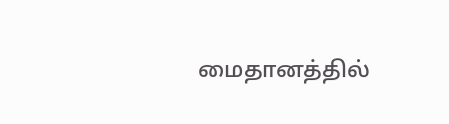மைதானத்தில்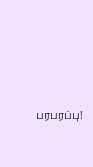பரபரப்பு!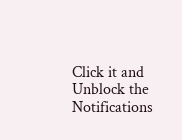Click it and Unblock the Notifications